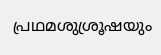പ്രഥമശുശ്രൂഷയും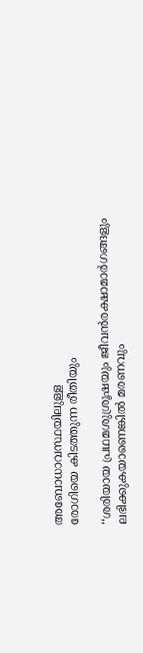അബോധാവസ്ഥയിലുള്ള
രോഗിയെ കിടത്തുന്ന രീതിയും

‘‘ശരിയായ പ്രഥമശുശ്രൂഷയും ജീവൻ‍രക്ഷാമാർഗങ്ങളും ലഭിക്കുകയാണെങ്കിൽ മരണവും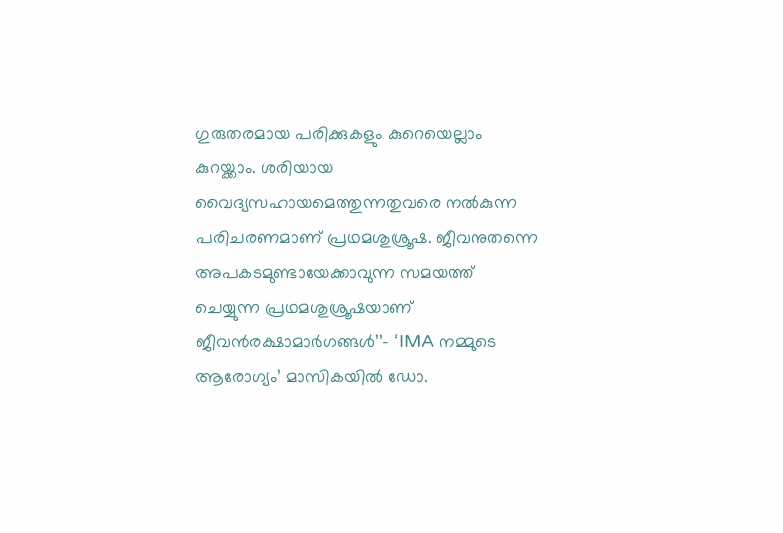ഗുരുതരമായ പരിക്കുകളും കുറെയെല്ലാം കുറയ്ക്കാം. ശരിയായ വൈദ്യസഹായമെത്തുന്നതുവരെ നൽകുന്ന പരിചരണമാണ് പ്രഥമശുശ്രൂഷ. ജീവനുതന്നെ അപകടമുണ്ടായേക്കാവുന്ന സമയത്ത് ചെയ്യുന്ന പ്രഥമശുശ്രൂഷയാണ് ജീവൻരക്ഷാമാർഗങ്ങൾ’’- ‘IMA നമ്മുടെ ആരോഗ്യം’ മാസികയിൽ ഡോ.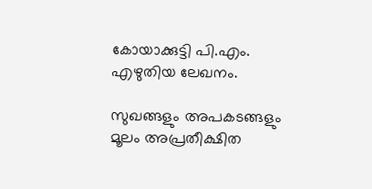കോയാക്കുട്ടി പി.എം. എഴുതിയ ലേഖനം.

സുഖങ്ങളും അപകടങ്ങളും മൂലം അപ്രതീക്ഷിത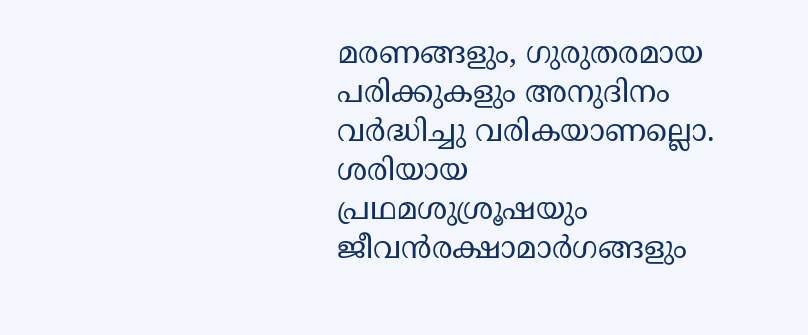മരണങ്ങളും, ഗുരുതരമായ പരിക്കുകളും അനുദിനം വർദ്ധിച്ചു വരികയാണല്ലൊ. ശരിയായ പ്രഥമശുശ്രൂഷയും ജീവൻ‍രക്ഷാമാർഗങ്ങളും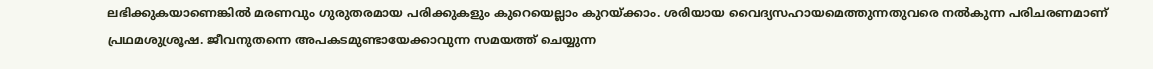ലഭിക്കുകയാണെങ്കിൽ മരണവും ഗുരുതരമായ പരിക്കുകളും കുറെയെല്ലാം കുറയ്ക്കാം. ശരിയായ വൈദ്യസഹായമെത്തുന്നതുവരെ നൽകുന്ന പരിചരണമാണ് പ്രഥമശുശ്രൂഷ. ജീവനുതന്നെ അപകടമുണ്ടായേക്കാവുന്ന സമയത്ത് ചെയ്യുന്ന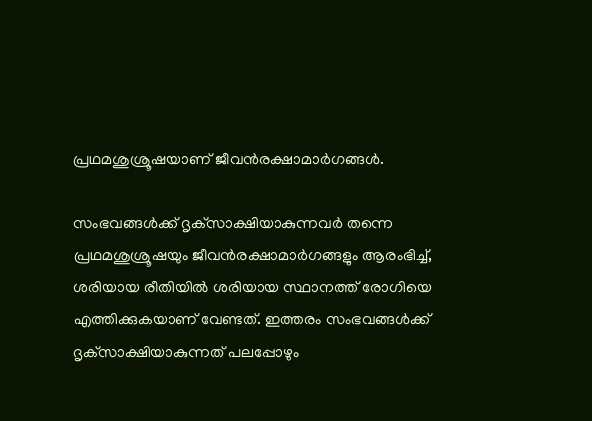പ്രഥമശുശ്രൂഷയാണ് ജീവൻരക്ഷാമാർഗങ്ങൾ.

സംഭവങ്ങൾക്ക് ദൃക്‌സാക്ഷിയാകുന്നവർ തന്നെ പ്രഥമശുശ്രൂഷയും ജീവൻരക്ഷാമാർഗങ്ങളും ആരംഭിച്ച്, ശരിയായ രീതിയിൽ ശരിയായ സ്ഥാനത്ത് രോഗിയെ എത്തിക്കുകയാണ് വേണ്ടത്. ഇത്തരം സംഭവങ്ങൾക്ക് ദൃക്‌സാക്ഷിയാകുന്നത് പലപ്പോഴും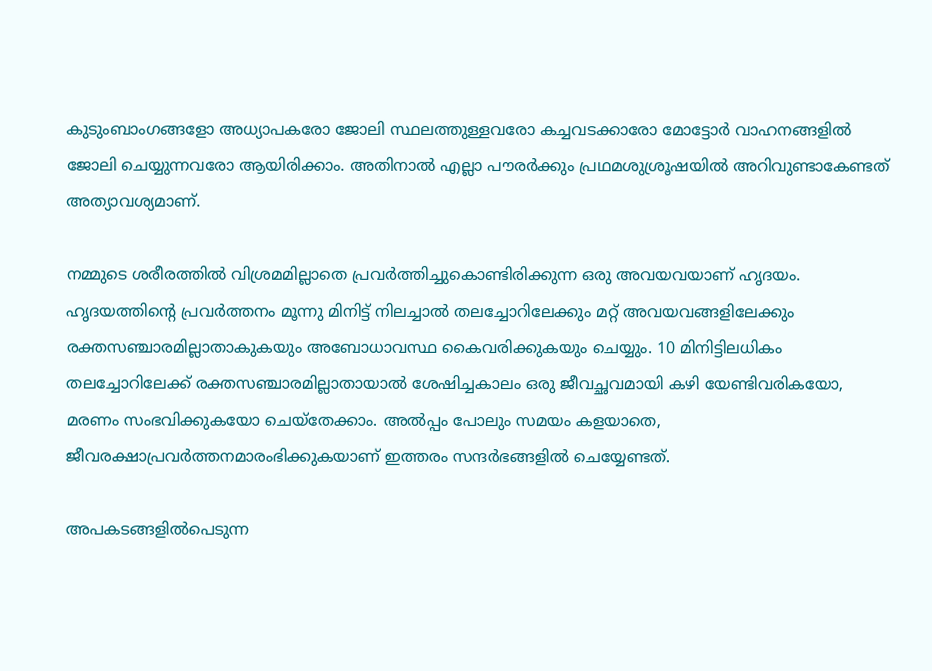കുടുംബാംഗങ്ങളോ അധ്യാപകരോ ജോലി സ്ഥലത്തുള്ളവരോ കച്ചവടക്കാരോ മോട്ടോർ വാഹനങ്ങളിൽ ജോലി ചെയ്യുന്നവരോ ആയിരിക്കാം. അതിനാൽ എല്ലാ പൗരർക്കും പ്രഥമശുശ്രൂഷയിൽ അറിവുണ്ടാകേണ്ടത് അത്യാവശ്യമാണ്.

നമ്മുടെ ശരീരത്തിൽ വിശ്രമമില്ലാതെ പ്രവർത്തിച്ചുകൊണ്ടിരിക്കുന്ന ഒരു അവയവയാണ് ഹൃദയം. ഹൃദയത്തിന്റെ പ്രവർത്തനം മൂന്നു മിനിട്ട് നിലച്ചാൽ തലച്ചോറിലേക്കും മറ്റ് അവയവങ്ങളിലേക്കും രക്തസഞ്ചാരമില്ലാതാകുകയും അബോധാവസ്ഥ കൈവരിക്കുകയും ചെയ്യും. 10 മിനിട്ടിലധികം തലച്ചോറിലേക്ക് രക്തസഞ്ചാരമില്ലാതായാൽ ശേഷിച്ചകാലം ഒരു ജീവച്ഛവമായി കഴി യേണ്ടിവരികയോ, മരണം സംഭവിക്കുകയോ ചെയ്‌തേക്കാം. അൽപ്പം പോലും സമയം കളയാതെ, ജീവരക്ഷാപ്രവർത്തനമാരംഭിക്കുകയാണ് ഇത്തരം സന്ദർഭങ്ങളിൽ ചെയ്യേണ്ടത്.

അപകടങ്ങളിൽപെടുന്ന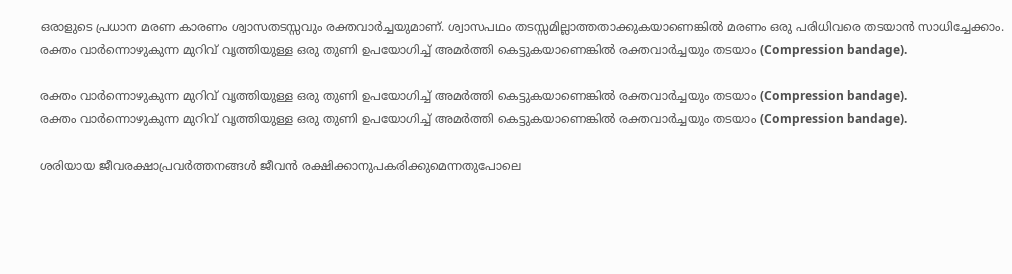ഒരാളുടെ പ്രധാന മരണ കാരണം ശ്വാസതടസ്സവും രക്തവാർച്ചയുമാണ്. ശ്വാസപഥം തടസ്സമില്ലാത്തതാക്കുകയാണെങ്കിൽ മരണം ഒരു പരിധിവരെ തടയാൻ സാധിച്ചേക്കാം. രക്തം വാർന്നൊഴുകുന്ന മുറിവ് വൃത്തിയുള്ള ഒരു തുണി ഉപയോഗിച്ച് അമർത്തി കെട്ടുകയാണെങ്കിൽ രക്തവാർച്ചയും തടയാം (Compression bandage).

രക്തം വാർന്നൊഴുകുന്ന മുറിവ് വൃത്തിയുള്ള ഒരു തുണി ഉപയോഗിച്ച് അമർത്തി കെട്ടുകയാണെങ്കിൽ രക്തവാർച്ചയും തടയാം (Compression bandage).
രക്തം വാർന്നൊഴുകുന്ന മുറിവ് വൃത്തിയുള്ള ഒരു തുണി ഉപയോഗിച്ച് അമർത്തി കെട്ടുകയാണെങ്കിൽ രക്തവാർച്ചയും തടയാം (Compression bandage).

ശരിയായ ജീവരക്ഷാപ്രവർത്തനങ്ങൾ ജീവൻ രക്ഷിക്കാനുപകരിക്കുമെന്നതുപോലെ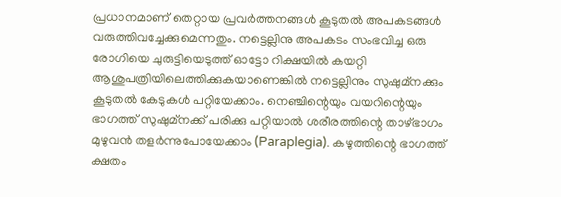പ്രധാനമാണ് തെറ്റായ പ്രവർത്തനങ്ങൾ കൂടുതൽ അപകടങ്ങൾ വരുത്തിവച്ചേക്കുമെന്നതും. നട്ടെല്ലിനു അപകടം സംഭവിച്ച ഒരു രോഗിയെ ചുരുട്ടിയെടുത്ത് ഓട്ടോ റിക്ഷയിൽ കയറ്റി ആശുപത്രിയിലെത്തിക്കുകയാണെങ്കിൽ നട്ടെല്ലിനും സുഷുമ്‌നക്കും കൂടുതൽ കേടുകൾ പറ്റിയേക്കാം. നെഞ്ചിന്റെയും വയറിന്റെയും ഭാഗത്ത് സുഷുമ്‌നക്ക് പരിക്കു പറ്റിയാൽ ശരീരത്തിന്റെ താഴ്ഭാഗം മുഴുവൻ തളർന്നുപോയേക്കാം (Paraplegia). കഴുത്തിന്റെ ഭാഗത്ത് ക്ഷതം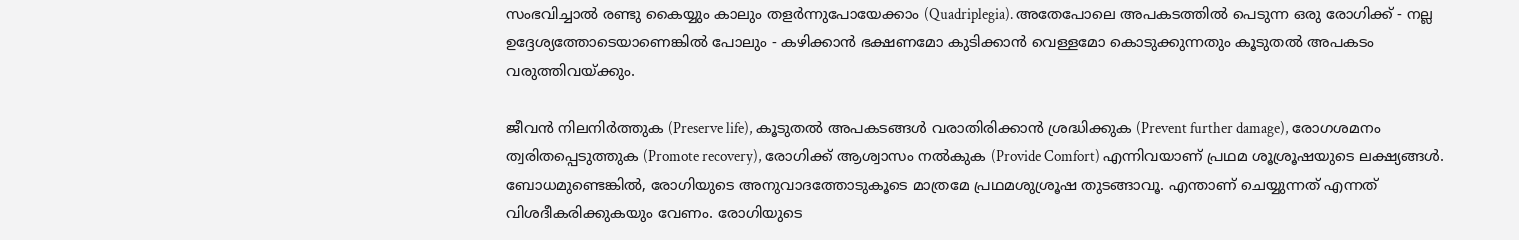സംഭവിച്ചാൽ രണ്ടു കൈയ്യും കാലും തളർന്നുപോയേക്കാം (Quadriplegia). അതേപോലെ അപകടത്തിൽ പെടുന്ന ഒരു രോഗിക്ക് - നല്ല ഉദ്ദേശ്യത്തോടെയാണെങ്കിൽ പോലും - കഴിക്കാൻ ഭക്ഷണമോ കുടിക്കാൻ വെള്ളമോ കൊടുക്കുന്നതും കൂടുതൽ അപകടം വരുത്തിവയ്ക്കും.

ജീവൻ നിലനിർത്തുക (Preserve life), കൂടുതൽ അപകടങ്ങൾ വരാതിരിക്കാൻ ശ്രദ്ധിക്കുക (Prevent further damage), രോഗശമനം ത്വരിതപ്പെടുത്തുക (Promote recovery), രോഗിക്ക് ആശ്വാസം നൽകുക (Provide Comfort) എന്നിവയാണ് പ്രഥമ ശൂശ്രൂഷയുടെ ലക്ഷ്യങ്ങൾ. ബോധമുണ്ടെങ്കിൽ, രോഗിയുടെ അനുവാദത്തോടുകൂടെ മാത്രമേ പ്രഥമശുശ്രൂഷ തുടങ്ങാവൂ. എന്താണ് ചെയ്യുന്നത് എന്നത് വിശദീകരിക്കുകയും വേണം. രോഗിയുടെ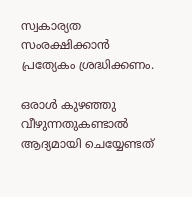സ്വകാര്യത സംരക്ഷിക്കാൻ പ്രത്യേകം ശ്രദ്ധിക്കണം.

ഒരാൾ കുഴഞ്ഞു വീഴുന്നതുകണ്ടാൽ ആദ്യമായി ചെയ്യേണ്ടത്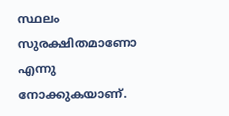സ്ഥലം സുരക്ഷിതമാണോ എന്നു നോക്കുകയാണ്.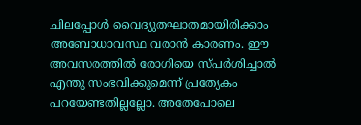ചിലപ്പോൾ വൈദ്യുതഘാതമായിരിക്കാം അബോധാവസ്ഥ വരാൻ കാരണം. ഈ അവസരത്തിൽ രോഗിയെ സ്പർശിച്ചാൽ എന്തു സംഭവിക്കുമെന്ന് പ്രത്യേകം പറയേണ്ടതില്ലല്ലോ. അതേപോലെ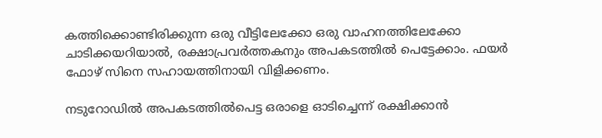കത്തിക്കൊണ്ടിരിക്കുന്ന ഒരു വീട്ടിലേക്കോ ഒരു വാഹനത്തിലേക്കോ ചാടിക്കയറിയാൽ, രക്ഷാപ്രവർത്തകനും അപകടത്തിൽ പെട്ടേക്കാം. ഫയർ ഫോഴ് സിനെ സഹായത്തിനായി വിളിക്കണം.

നടുറോഡിൽ അപകടത്തിൽപെട്ട ഒരാളെ ഓടിച്ചെന്ന് രക്ഷിക്കാൻ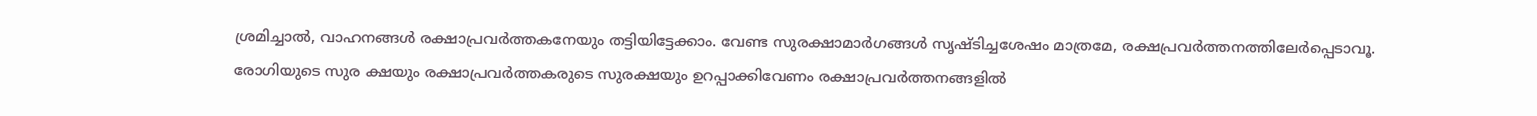ശ്രമിച്ചാൽ, വാഹനങ്ങൾ രക്ഷാപ്രവർത്തകനേയും തട്ടിയിട്ടേക്കാം. വേണ്ട സുരക്ഷാമാർഗങ്ങൾ സൃഷ്ടിച്ചശേഷം മാത്രമേ, രക്ഷപ്രവർത്തനത്തിലേർപ്പെടാവൂ. രോഗിയുടെ സുര ക്ഷയും രക്ഷാപ്രവർത്തകരുടെ സുരക്ഷയും ഉറപ്പാക്കിവേണം രക്ഷാപ്രവർത്തനങ്ങളിൽ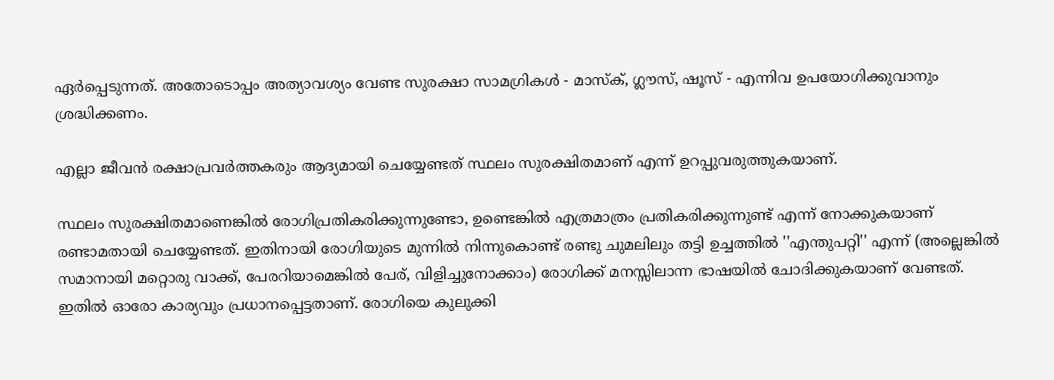ഏർപ്പെടുന്നത്. അതോടൊപ്പം അത്യാവശ്യം വേണ്ട സുരക്ഷാ സാമഗ്രികൾ - മാസ്‌ക്, ഗ്ലൗസ്, ഷൂസ് - എന്നിവ ഉപയോഗിക്കുവാനും ശ്രദ്ധിക്കണം.

എല്ലാ ജീവൻ രക്ഷാപ്രവർത്തകരും ആദ്യമായി ചെയ്യേണ്ടത് സ്ഥലം സുരക്ഷിതമാണ് എന്ന് ഉറപ്പുവരുത്തുകയാണ്.

സ്ഥലം സുരക്ഷിതമാണെങ്കിൽ രോഗിപ്രതികരിക്കുന്നുണ്ടോ, ഉണ്ടെങ്കിൽ എത്രമാത്രം പ്രതികരിക്കുന്നുണ്ട് എന്ന് നോക്കുകയാണ് രണ്ടാമതായി ചെയ്യേണ്ടത്. ഇതിനായി രോഗിയുടെ മുന്നിൽ നിന്നുകൊണ്ട് രണ്ടു ചുമലിലും തട്ടി ഉച്ചത്തിൽ ''എന്തുപറ്റി'' എന്ന് (അല്ലെങ്കിൽ സമാനായി മറ്റൊരു വാക്ക്, പേരറിയാമെങ്കിൽ പേര്, വിളിച്ചുനോക്കാം) രോഗിക്ക് മനസ്സിലാന്ന ഭാഷയിൽ ചോദിക്കുകയാണ് വേണ്ടത്. ഇതിൽ ഓരോ കാര്യവും പ്രധാനപ്പെട്ടതാണ്. രോഗിയെ കുലുക്കി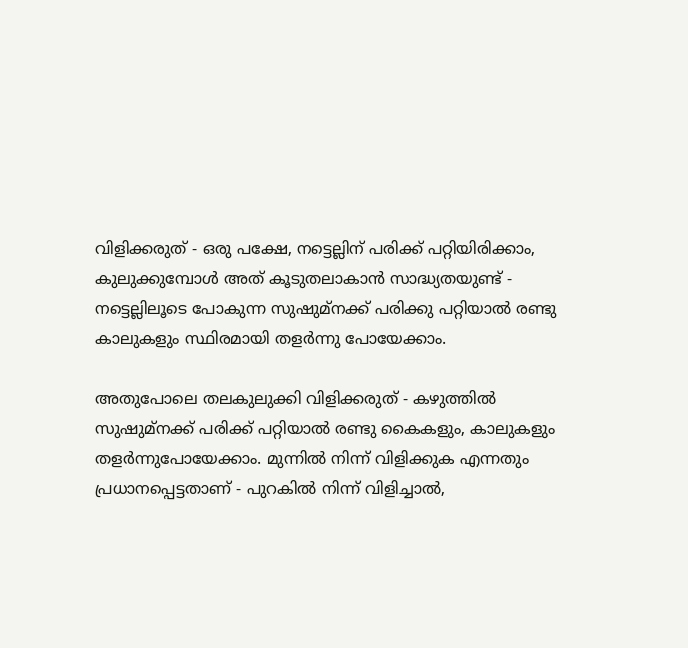വിളിക്കരുത് - ഒരു പക്ഷേ, നട്ടെല്ലിന് പരിക്ക് പറ്റിയിരിക്കാം, കുലുക്കുമ്പോൾ അത് കൂടുതലാകാൻ സാദ്ധ്യതയുണ്ട് - നട്ടെല്ലിലൂടെ പോകുന്ന സുഷുമ്‌നക്ക് പരിക്കു പറ്റിയാൽ രണ്ടു കാലുകളും സ്ഥിരമായി തളർന്നു പോയേക്കാം.

അതുപോലെ തലകുലുക്കി വിളിക്കരുത് - കഴുത്തിൽ സുഷുമ്‌നക്ക് പരിക്ക് പറ്റിയാൽ രണ്ടു കൈകളും, കാലുകളും തളർന്നുപോയേക്കാം. മുന്നിൽ നിന്ന് വിളിക്കുക എന്നതും പ്രധാനപ്പെട്ടതാണ് - പുറകിൽ നിന്ന് വിളിച്ചാൽ,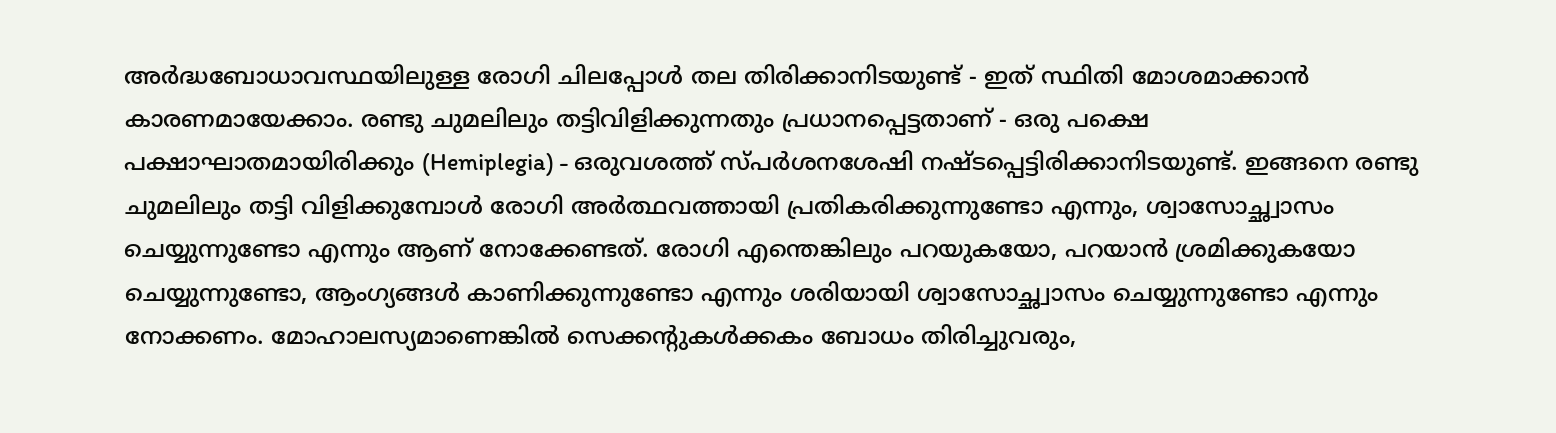അർദ്ധബോധാവസ്ഥയിലുള്ള രോഗി ചിലപ്പോൾ തല തിരിക്കാനിടയുണ്ട് - ഇത് സ്ഥിതി മോശമാക്കാൻ കാരണമായേക്കാം. രണ്ടു ചുമലിലും തട്ടിവിളിക്കുന്നതും പ്രധാനപ്പെട്ടതാണ് - ഒരു പക്ഷെ പക്ഷാഘാതമായിരിക്കും (Hemiplegia) - ഒരുവശത്ത് സ്പർശനശേഷി നഷ്ടപ്പെട്ടിരിക്കാനിടയുണ്ട്. ഇങ്ങനെ രണ്ടു ചുമലിലും തട്ടി വിളിക്കുമ്പോൾ രോഗി അർത്ഥവത്തായി പ്രതികരിക്കുന്നുണ്ടോ എന്നും, ശ്വാസോച്ഛ്വാസം ചെയ്യുന്നുണ്ടോ എന്നും ആണ് നോക്കേണ്ടത്. രോഗി എന്തെങ്കിലും പറയുകയോ, പറയാൻ ശ്രമിക്കുകയോ ചെയ്യുന്നുണ്ടോ, ആംഗ്യങ്ങൾ കാണിക്കുന്നുണ്ടോ എന്നും ശരിയായി ശ്വാസോച്ഛ്വാസം ചെയ്യുന്നുണ്ടോ എന്നും നോക്കണം. മോഹാലസ്യമാണെങ്കിൽ സെക്കന്റുകൾക്കകം ബോധം തിരിച്ചുവരും,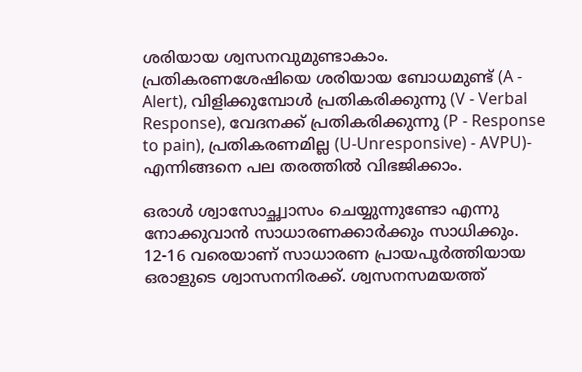ശരിയായ ശ്വസനവുമുണ്ടാകാം. പ്രതികരണശേഷിയെ ശരിയായ ബോധമുണ്ട് (A - Alert), വിളിക്കുമ്പോൾ പ്രതികരിക്കുന്നു (V - Verbal Response), വേദനക്ക് പ്രതികരിക്കുന്നു (P - Response to pain), പ്രതികരണമില്ല (U-Unresponsive) - AVPU)- എന്നിങ്ങനെ പല തരത്തിൽ വിഭജിക്കാം.

ഒരാൾ ശ്വാസോച്ഛ്വാസം ചെയ്യുന്നുണ്ടോ എന്നു നോക്കുവാൻ സാധാരണക്കാർക്കും സാധിക്കും. 12-16 വരെയാണ് സാധാരണ പ്രായപൂർത്തിയായ ഒരാളുടെ ശ്വാസനനിരക്ക്. ശ്വസനസമയത്ത്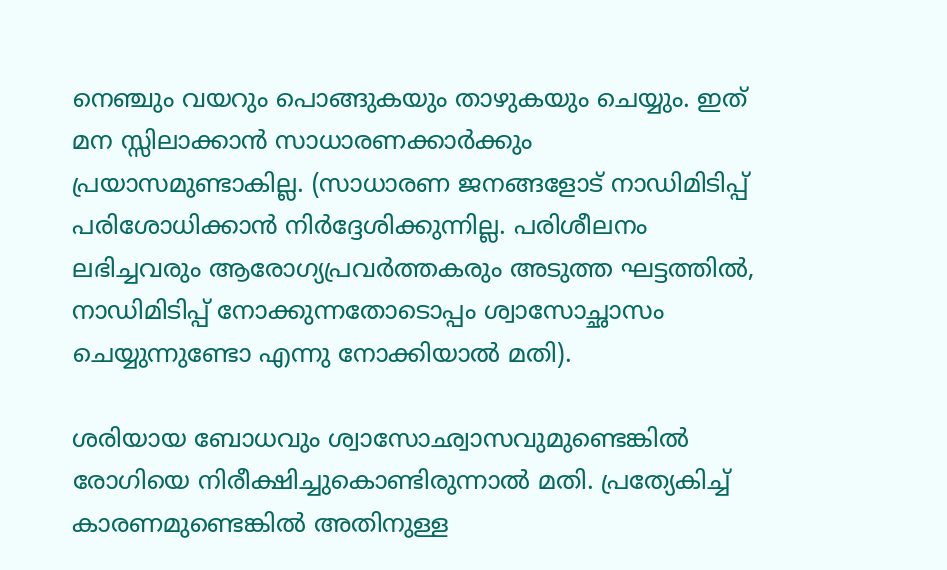നെഞ്ചും വയറും പൊങ്ങുകയും താഴുകയും ചെയ്യും. ഇത് മന സ്സിലാക്കാൻ സാധാരണക്കാർക്കും പ്രയാസമുണ്ടാകില്ല. (സാധാരണ ജനങ്ങളോട് നാഡിമിടിപ്പ് പരിശോധിക്കാൻ നിർദ്ദേശിക്കുന്നില്ല. പരിശീലനം ലഭിച്ചവരും ആരോഗ്യപ്രവർത്തകരും അടുത്ത ഘട്ടത്തിൽ, നാഡിമിടിപ്പ് നോക്കുന്നതോടൊപ്പം ശ്വാസോച്ഛാസം ചെയ്യുന്നുണ്ടോ എന്നു നോക്കിയാൽ മതി).

ശരിയായ ബോധവും ശ്വാസോഛ്വാസവുമുണ്ടെങ്കിൽ രോഗിയെ നിരീക്ഷിച്ചുകൊണ്ടിരുന്നാൽ മതി. പ്രത്യേകിച്ച് കാരണമുണ്ടെങ്കിൽ അതിനുള്ള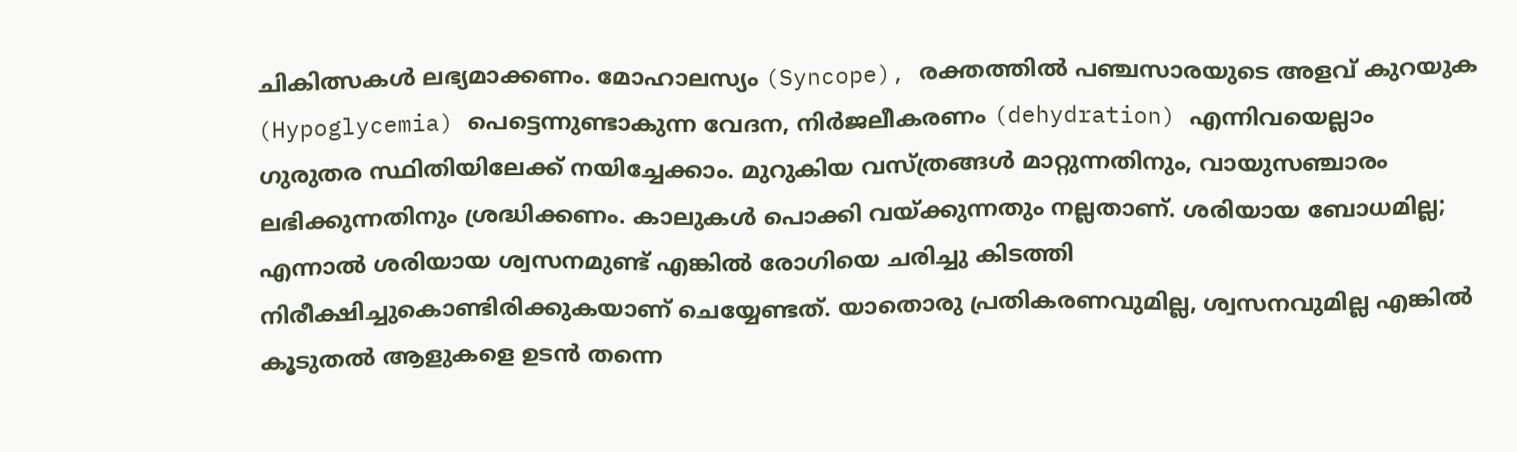ചികിത്സകൾ ലഭ്യമാക്കണം. മോഹാലസ്യം (Syncope), രക്തത്തിൽ പഞ്ചസാരയുടെ അളവ് കുറയുക (Hypoglycemia) പെട്ടെന്നുണ്ടാകുന്ന വേദന, നിർജലീകരണം (dehydration) എന്നിവയെല്ലാം ഗുരുതര സ്ഥിതിയിലേക്ക് നയിച്ചേക്കാം. മുറുകിയ വസ്ത്രങ്ങൾ മാറ്റുന്നതിനും, വായുസഞ്ചാരം ലഭിക്കുന്നതിനും ശ്രദ്ധിക്കണം. കാലുകൾ പൊക്കി വയ്ക്കുന്നതും നല്ലതാണ്. ശരിയായ ബോധമില്ല; എന്നാൽ ശരിയായ ശ്വസനമുണ്ട് എങ്കിൽ രോഗിയെ ചരിച്ചു കിടത്തി നിരീക്ഷിച്ചുകൊണ്ടിരിക്കുകയാണ് ചെയ്യേണ്ടത്. യാതൊരു പ്രതികരണവുമില്ല, ശ്വസനവുമില്ല എങ്കിൽ കൂടുതൽ ആളുകളെ ഉടൻ തന്നെ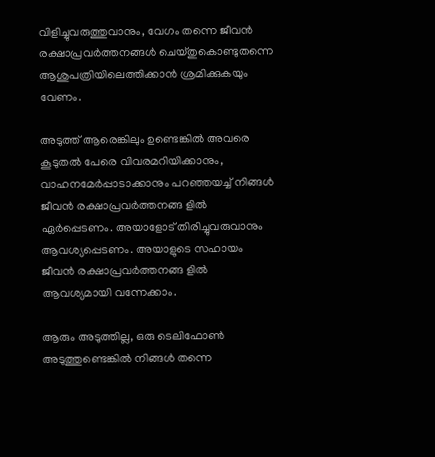വിളിച്ചുവരുത്തുവാനും, വേഗം തന്നെ ജീവൻ രക്ഷാപ്രവർത്തനങ്ങൾ ചെയ്തുകൊണ്ടുതന്നെ ആശുപത്രിയിലെത്തിക്കാൻ ശ്രമിക്കുകയും വേണം.

അടുത്ത് ആരെങ്കിലും ഉണ്ടെങ്കിൽ അവരെ കൂടുതൽ പേരെ വിവരമറിയിക്കാനും, വാഹനമേർപ്പാടാക്കാനും പറഞ്ഞയച്ച് നിങ്ങൾ ജീവൻ രക്ഷാപ്രവർത്തനങ്ങ ളിൽ ഏർപ്പെടണം. അയാളോട് തിരിച്ചുവരുവാനും ആവശ്യപ്പെടണം. അയാളുടെ സഹായം ജീവൻ രക്ഷാപ്രവർത്തനങ്ങ ളിൽ ആവശ്യമായി വന്നേക്കാം.

ആരും അടുത്തില്ല, ഒരു ടെലിഫോൺ അടുത്തുണ്ടെങ്കിൽ നിങ്ങൾ തന്നെ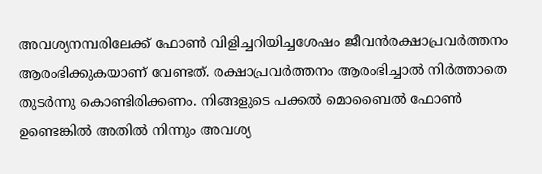അവശ്യനമ്പരിലേക്ക് ഫോൺ വിളിച്ചറിയിച്ചശേഷം ജീവൻരക്ഷാപ്രവർത്തനം ആരംഭിക്കുകയാണ് വേണ്ടത്. രക്ഷാപ്രവർത്തനം ആരംഭിച്ചാൽ നിർത്താതെ തുടർന്നു കൊണ്ടിരിക്കണം. നിങ്ങളുടെ പക്കൽ മൊബൈൽ ഫോൺ ഉണ്ടെങ്കിൽ അതിൽ നിന്നും അവശ്യ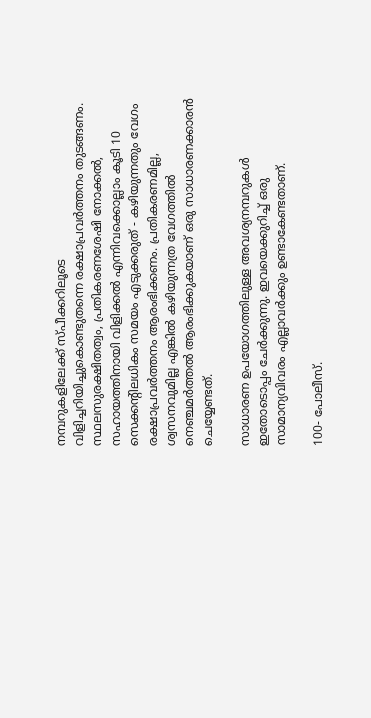നമ്പറുകളിലേക്ക് സ്പീക്കറിലൂടെ വിളിച്ചറിയിച്ചുകൊണ്ടുതന്നെ രക്ഷാപ്രവർത്തനം തുടങ്ങണം. സ്ഥലസുരക്ഷിതത്വം, പ്രതികരണശേഷി നോക്കൽ, സഹായത്തിനായി വിളിക്കൽ എന്നിവക്കൊല്ലാം കൂടി 10 സെക്കന്റിലധികം സമയം എടുക്കരുത് - കഴിയുന്നതും വേഗം രക്ഷാപ്രവർത്തനം ആരംഭിക്കണം. പ്രതികരണമില്ല, ശ്വസനവുമില്ല എങ്കിൽ കഴിയുന്നത്ര വേഗത്തിൽ നെഞ്ചമർത്തൽ ആരംഭിക്കുകയാണ് ഒരു സാധാരണക്കാരൻ ചെയ്യേണ്ടത്.

സാധാരണ ഉപയോഗത്തിലുള്ള അവശ്യനമ്പറുകൾ ഇതോടൊപ്പം ചേർക്കുന്നു. ഇവയെക്കുറിച്ച് ഒരു സാമാന്യവിവരം എല്ലാവർക്കും ഉണ്ടാകേണ്ടതാണ്.

100- പോലീസ്.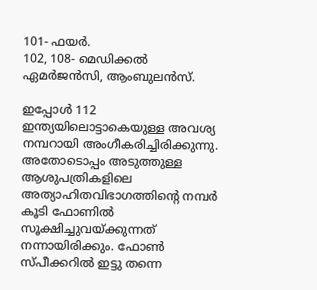101- ഫയർ.
102, 108- മെഡിക്കൽ ഏമർജൻസി, ആംബുലൻസ്.

ഇപ്പോൾ 112 ഇന്ത്യയിലൊട്ടാകെയുള്ള അവശ്യ നമ്പറായി അംഗീകരിച്ചിരിക്കുന്നു. അതോടൊപ്പം അടുത്തുള്ള ആശുപത്രികളിലെ അത്യാഹിതവിഭാഗത്തിന്റെ നമ്പർ കൂടി ഫോണിൽ സൂക്ഷിച്ചുവയ്ക്കുന്നത് നന്നായിരിക്കും. ഫോൺ സ്പീക്കറിൽ ഇട്ടു തന്നെ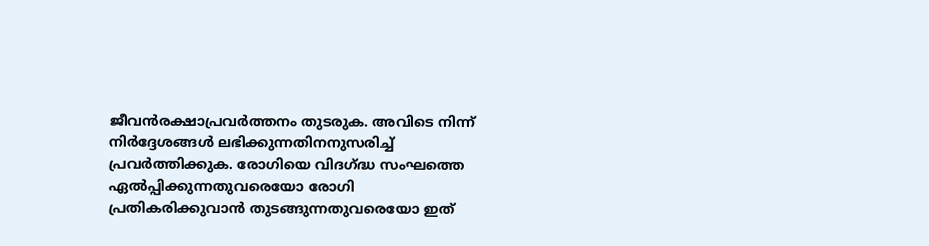ജീവൻരക്ഷാപ്രവർത്തനം തുടരുക. അവിടെ നിന്ന് നിർദ്ദേശങ്ങൾ ലഭിക്കുന്നതിനനുസരിച്ച് പ്രവർത്തിക്കുക. രോഗിയെ വിദഗ്ദ്ധ സംഘത്തെ ഏൽപ്പിക്കുന്നതുവരെയോ രോഗി പ്രതികരിക്കുവാൻ തുടങ്ങുന്നതുവരെയോ ഇത്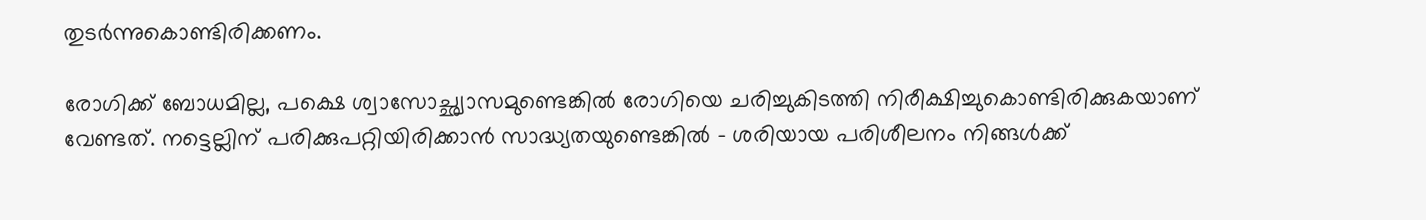തുടർന്നുകൊണ്ടിരിക്കണം.

രോഗിക്ക് ബോധമില്ല, പക്ഷെ ശ്വാസോച്ഛ്വാസമുണ്ടെങ്കിൽ രോഗിയെ ചരിച്ചുകിടത്തി നിരീക്ഷിച്ചുകൊണ്ടിരിക്കുകയാണ് വേണ്ടത്. നട്ടെല്ലിന് പരിക്കുപറ്റിയിരിക്കാൻ സാദ്ധ്യതയുണ്ടെങ്കിൽ - ശരിയായ പരിശീലനം നിങ്ങൾക്ക്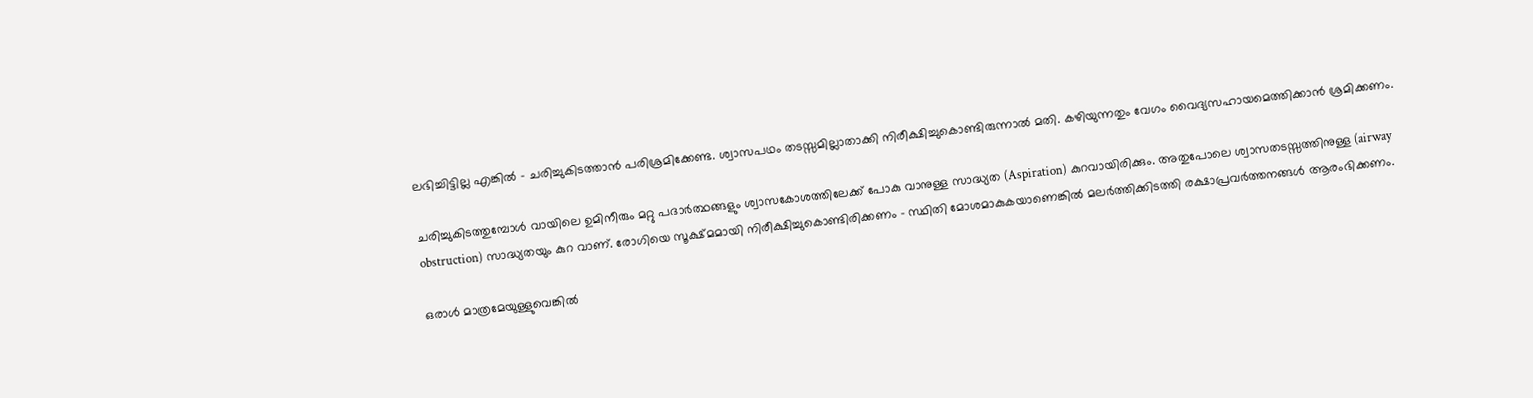ലഭിച്ചിട്ടില്ല എങ്കിൽ - ചരിച്ചുകിടത്താൻ പരിശ്രമിക്കേണ്ട. ശ്വാസപഥം തടസ്സമില്ലാതാക്കി നിരീക്ഷിച്ചുകൊണ്ടിരുന്നാൽ മതി. കഴിയുന്നതും വേഗം വൈദ്യസഹായമെത്തിക്കാൻ ശ്രമിക്കണം.

ചരിച്ചുകിടത്തുമ്പോൾ വായിലെ ഉമിനീരും മറ്റു പദാർത്ഥങ്ങളും ശ്വാസകോശത്തിലേക്ക് പോകു വാനുള്ള സാദ്ധ്യത (Aspiration) കുറവായിരിക്കും. അതുപോലെ ശ്വാസതടസ്സത്തിനുള്ള (airway obstruction) സാദ്ധ്യതയും കുറ വാണ്. രോഗിയെ സൂക്ഷ്മമായി നിരീക്ഷിച്ചുകൊണ്ടിരിക്കണം - സ്ഥിതി മോശമാകുകയാണെങ്കിൽ മലർത്തിക്കിടത്തി രക്ഷാപ്രവർത്തനങ്ങൾ ആരംഭിക്കണം.

ഒരാൾ മാത്രമേയുള്ളുവെങ്കിൽ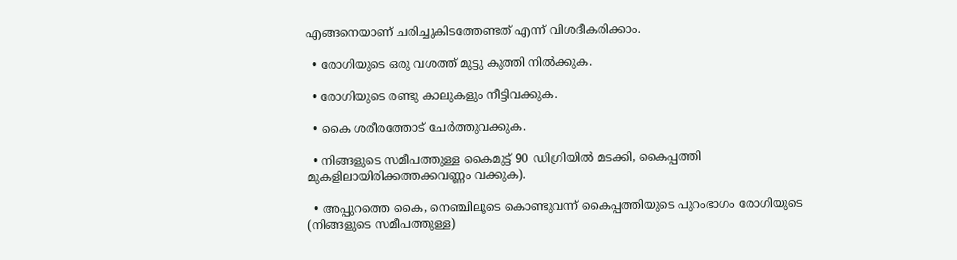എങ്ങനെയാണ് ചരിച്ചുകിടത്തേണ്ടത് എന്ന് വിശദീകരിക്കാം.

  • രോഗിയുടെ ഒരു വശത്ത് മുട്ടു കുത്തി നിൽക്കുക.

  • രോഗിയുടെ രണ്ടു കാലുകളും നീട്ടിവക്കുക.

  • കൈ ശരീരത്തോട് ചേർത്തുവക്കുക.

  • നിങ്ങളുടെ സമീപത്തുള്ള കൈമുട്ട് 90 ഡിഗ്രിയിൽ മടക്കി, കൈപ്പത്തി മുകളിലായിരിക്കത്തക്കവണ്ണം വക്കുക).

  • അപ്പുറത്തെ കൈ, നെഞ്ചിലൂടെ കൊണ്ടുവന്ന് കൈപ്പത്തിയുടെ പുറംഭാഗം രോഗിയുടെ (നിങ്ങളുടെ സമീപത്തുള്ള)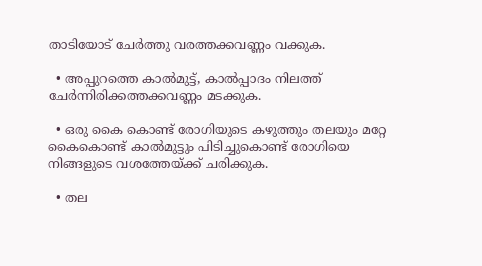താടിയോട് ചേർത്തു വരത്തക്കവണ്ണം വക്കുക.

  • അപ്പുറത്തെ കാൽമുട്ട്, കാൽപ്പാദം നിലത്ത് ചേർന്നിരിക്കത്തക്കവണ്ണം മടക്കുക.

  • ഒരു കൈ കൊണ്ട് രോഗിയുടെ കഴുത്തും തലയും മറ്റേ കൈകൊണ്ട് കാൽമുട്ടും പിടിച്ചുകൊണ്ട് രോഗിയെ നിങ്ങളുടെ വശത്തേയ്ക്ക് ചരിക്കുക.

  • തല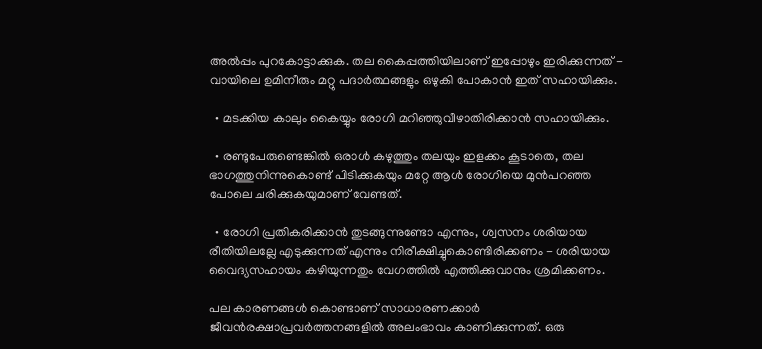അൽപ്പം പുറകോട്ടാക്കുക. തല കൈപ്പത്തിയിലാണ് ഇപ്പോഴും ഇരിക്കുന്നത് - വായിലെ ഉമിനീരും മറ്റു പദാർത്ഥങ്ങളും ഒഴുകി പോകാൻ ഇത് സഹായിക്കും.

  • മടക്കിയ കാലും കൈയ്യും രോഗി മറിഞ്ഞുവീഴാതിരിക്കാൻ സഹായിക്കും.

  • രണ്ടുപേരുണ്ടെങ്കിൽ ഒരാൾ കഴുത്തും തലയും ഇളക്കം കൂടാതെ, തല ഭാഗത്തുനിന്നുകൊണ്ട് പിടിക്കുകയും മറ്റേ ആൾ രോഗിയെ മുൻപറഞ്ഞ പോലെ ചരിക്കുകയുമാണ് വേണ്ടത്.

  • രോഗി പ്രതികരിക്കാൻ തുടങ്ങുന്നുണ്ടോ എന്നും, ശ്വസനം ശരിയായ രീതിയിലല്ലേ എടുക്കുന്നത് എന്നും നിരീക്ഷിച്ചുകൊണ്ടിരിക്കണം - ശരിയായ വൈദ്യസഹായം കഴിയുന്നതും വേഗത്തിൽ എത്തിക്കുവാനും ശ്രമിക്കണം.

പല കാരണങ്ങൾ കൊണ്ടാണ് സാധാരണക്കാർ ജീവൻരക്ഷാപ്രവർത്തനങ്ങളിൽ അലംഭാവം കാണിക്കുന്നത്. ഒരു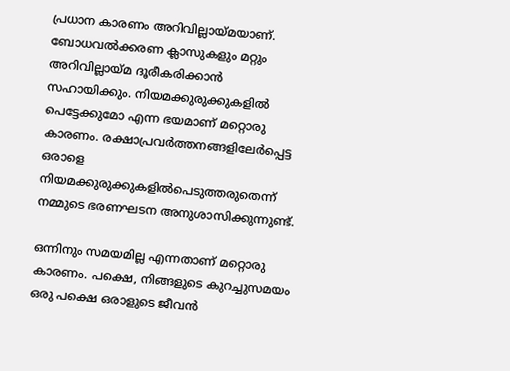പ്രധാന കാരണം അറിവില്ലായ്മയാണ്. ബോധവൽക്കരണ ക്ലാസുകളും മറ്റും അറിവില്ലായ്മ ദൂരീകരിക്കാൻ സഹായിക്കും. നിയമക്കുരുക്കുകളിൽ പെട്ടേക്കുമോ എന്ന ഭയമാണ് മറ്റൊരു കാരണം. രക്ഷാപ്രവർത്തനങ്ങളിലേർപ്പെട്ട ഒരാളെ നിയമക്കുരുക്കുകളിൽപെടുത്തരുതെന്ന് നമ്മുടെ ഭരണഘടന അനുശാസിക്കുന്നുണ്ട്.

ഒന്നിനും സമയമില്ല എന്നതാണ് മറ്റൊരു കാരണം. പക്ഷെ, നിങ്ങളുടെ കുറച്ചുസമയം ഒരു പക്ഷെ ഒരാളുടെ ജീവൻ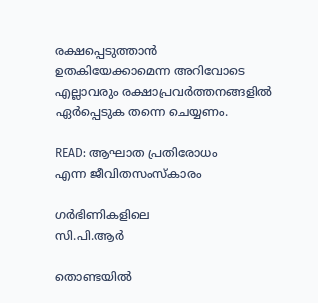രക്ഷപ്പെടുത്താൻ ഉതകിയേക്കാമെന്ന അറിവോടെ എല്ലാവരും രക്ഷാപ്രവർത്തനങ്ങളിൽ ഏർപ്പെടുക തന്നെ ചെയ്യണം.

READ: ആഘാത പ്രതിരോധം
എന്ന ജീവിതസംസ്കാരം

ഗർഭിണികളിലെ
സി.പി.ആർ

തൊണ്ടയിൽ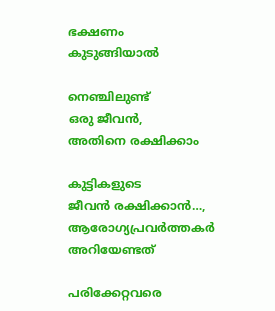ഭക്ഷണം കുടുങ്ങിയാൽ

നെഞ്ചിലുണ്ട്
ഒരു ജീവൻ,
അതിനെ രക്ഷിക്കാം

കുട്ടികളുടെ
ജീവൻ രക്ഷിക്കാൻ…, ആരോഗ്യപ്രവർത്തകർ
അറിയേണ്ടത്

പരിക്കേറ്റവരെ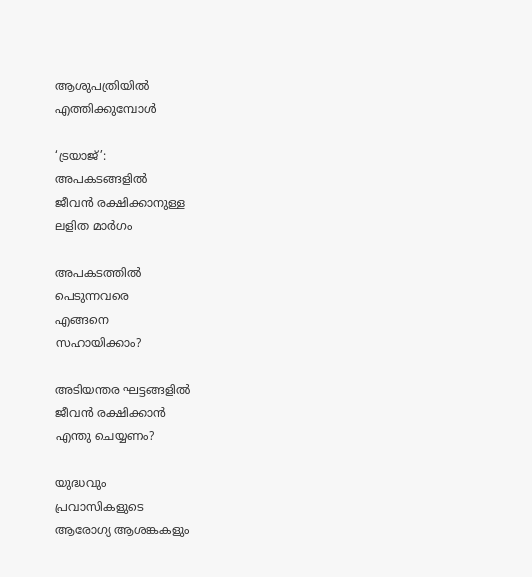ആശുപത്രിയിൽ
എത്തിക്കുമ്പോൾ

‘ട്രയാജ്’:
അപകടങ്ങളിൽ
ജീവൻ രക്ഷിക്കാനുള്ള
ലളിത മാർഗം

അപകടത്തിൽ
പെടുന്നവരെ
എങ്ങനെ
സഹായിക്കാം?

അടിയന്തര ഘട്ടങ്ങളിൽ
ജീവൻ രക്ഷിക്കാൻ
എന്തു ചെയ്യണം?

യുദ്ധവും
പ്രവാസികളുടെ
ആരോഗ്യ ആശങ്കകളും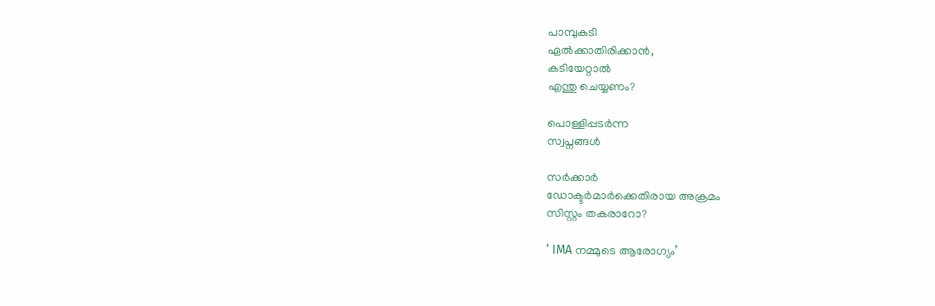പാമ്പുകടി
ഏൽക്കാതിരിക്കാൻ,
കടിയേറ്റാൽ
എന്തു ചെയ്യണം?

പൊള്ളിപ്പടർന്ന
സ്വപ്നങ്ങൾ

സർക്കാർ
ഡോക്ടർമാർക്കെതിരായ അക്രമം
സിസ്റ്റം തകരാറോ?

‘ IMA നമ്മുടെ ആരോഗ്യം’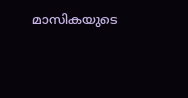മാസികയുടെ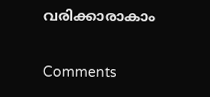വരിക്കാരാകാം

Comments